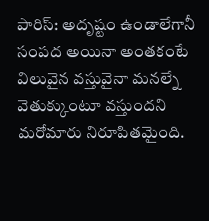పారిస్: అదృష్టం ఉండాలేగానీ సంపద అయినా అంతకంటే విలువైన వస్తువైనా మనల్నే వెతుక్కుంటూ వస్తుందని మరోమారు నిరూపితమైంది.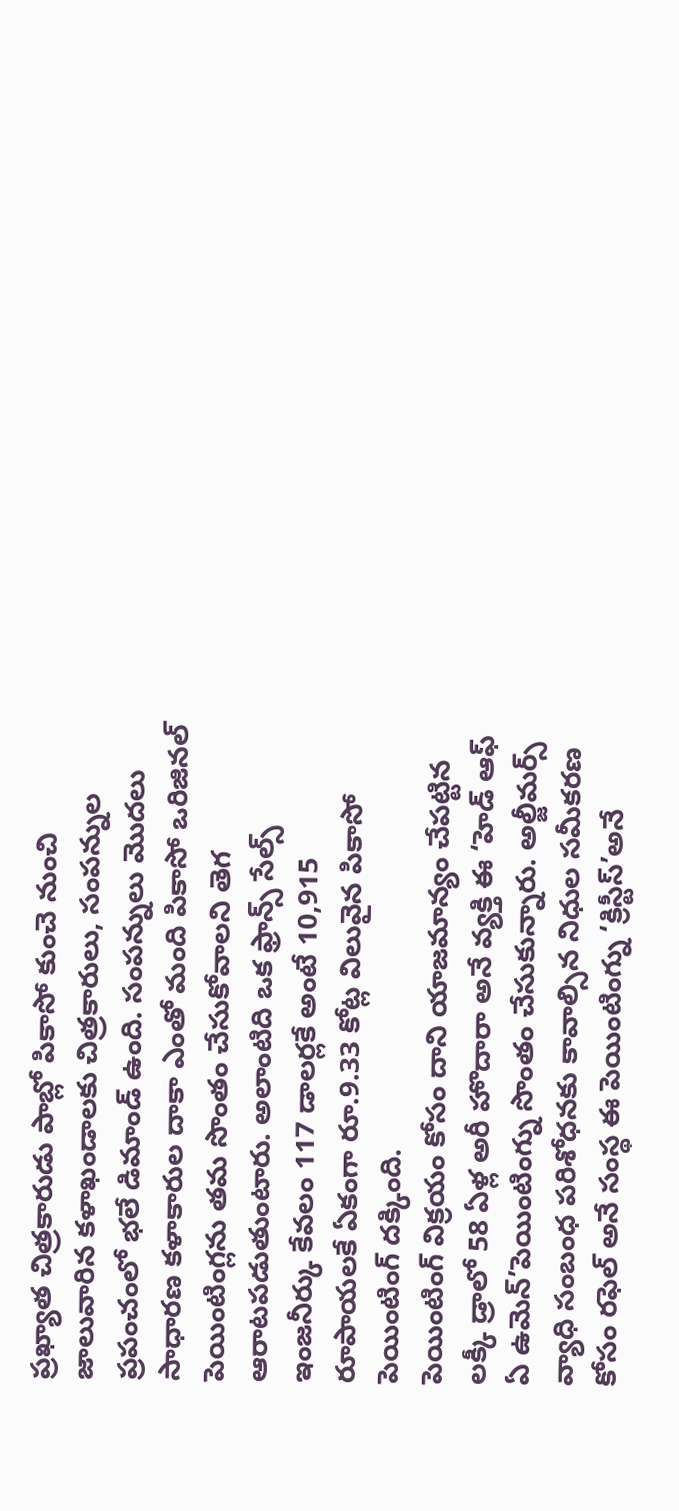ప్రఖ్యాత చిత్రకారుడు పాబ్లో పికాసో కుంచె నుంచి జాలువారిన కళాఖండాలకు చిత్రకారులు, సంపన్నుల ప్రపంచంలో భలే డిమాండ్ ఉంది. సంపన్నులు మొదలు సాధారణ కళాకారుల దాకా ఎంతో మంది పికాసో ఒరిజినల్ పెయింటింగ్లను తమ సొంతం చేసుకోవాలని తెగ ఆరాటపడుతుంటారు. అలాంటిది ఒక ఫ్రాన్స్ సేల్స్ ఇంజనీర్కు కేవలం 117 డాలర్లకే అంటే 10,915 రూపాయలకే ఏకంగా రూ.9.33 కోట్ల విలువైన పికాసో పెయింటింగ్ దక్కింది.
పెయింటింగ్ విక్రయం కోసం దాని యాజమాన్యం చేపట్టిన లక్కీ డ్రాలో 58 ఏళ్ల అరీ హొదారా అనే వ్యక్తి ఈ ‘హెడ్ ఆఫ్ ఏ ఉమెన్’పెయింటింగ్ను సొంతం చేసుకున్నారు. అల్జీమర్స్ వ్యాధి సంబంధ పరిశోధనకు కావాల్సిన నిధుల సమీకరణ కోసం రఫెల్ అనే సంస్థ ఈ పెయింటింగ్ను ‘క్రిస్టీస్’అనే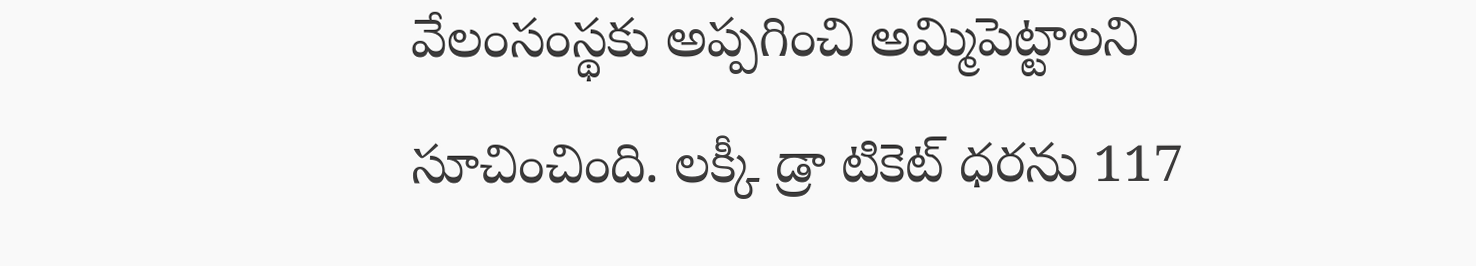వేలంసంస్థకు అప్పగించి అమ్మిపెట్టాలని సూచించింది. లక్కీ డ్రా టికెట్ ధరను 117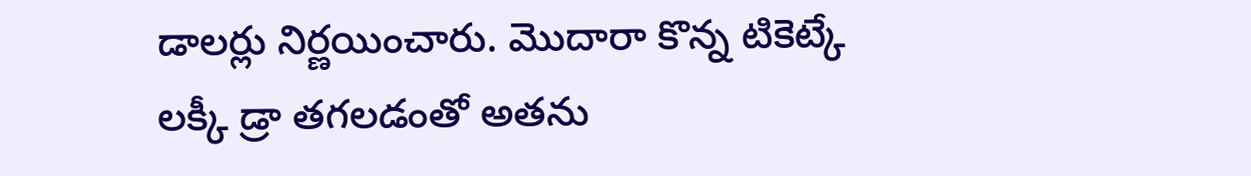డాలర్లు నిర్ణయించారు. మొదారా కొన్న టికెట్కే లక్కీ డ్రా తగలడంతో అతను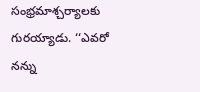సంభ్రమాశ్చర్యాలకు గురయ్యాడు. ‘‘ఎవరో నన్ను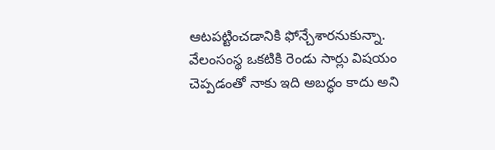ఆటపట్టించడానికి ఫోన్చేశారనుకున్నా. వేలంసంస్థ ఒకటికి రెండు సార్లు విషయం చెప్పడంతో నాకు ఇది అబద్ధం కాదు అని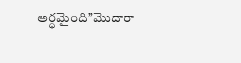అర్ధమైంది’’మొదారా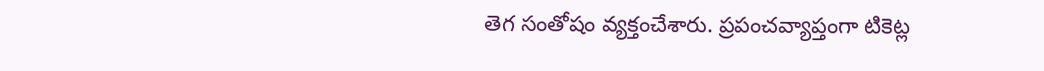తెగ సంతోషం వ్యక్తంచేశారు. ప్రపంచవ్యాప్తంగా టికెట్ల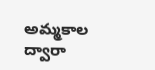అమ్మకాల ద్వారా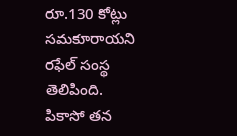రూ.130 కోట్లు సమకూరాయని రఫేల్ సంస్థ తెలిపింది. పికాసో తన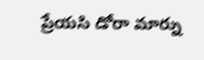ప్రేయసి డోరా మార్ను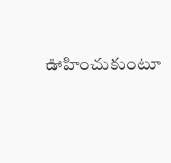ఊహించుకుంటూ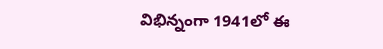విభిన్నంగా 1941లో ఈ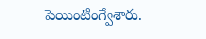పెయింటింగ్వేశారు.